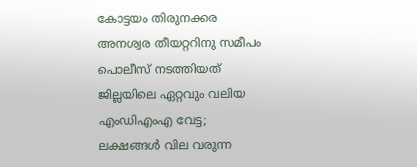കോട്ടയം തിരുനക്കര അനശ്വര തീയറ്ററിനു സമീപം പൊലീസ് നടത്തിയത് ജില്ലയിലെ ഏറ്റവും വലിയ എംഡിഎംഎ വേട്ട; ലക്ഷങ്ങൾ വില വരുന്ന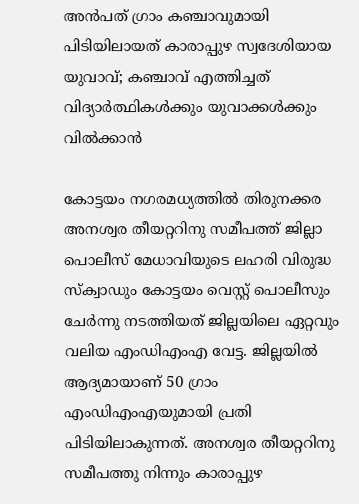അൻപത് ഗ്രാം കഞ്ചാവുമായി പിടിയിലായത് കാരാപ്പുഴ സ്വദേശിയായ യുവാവ്; കഞ്ചാവ് എത്തിച്ചത് വിദ്യാർത്ഥികൾക്കും യുവാക്കൾക്കും വിൽക്കാൻ

കോട്ടയം നഗരമധ്യത്തിൽ തിരുനക്കര അനശ്വര തീയറ്ററിനു സമീപത്ത് ജില്ലാ പൊലീസ് മേധാവിയുടെ ലഹരി വിരുദ്ധ സ്ക്വാഡും കോട്ടയം വെസ്റ്റ് പൊലീസും ചേർന്നു നടത്തിയത് ജില്ലയിലെ ഏറ്റവും വലിയ എംഡിഎംഎ വേട്ട. ജില്ലയിൽ ആദ്യമായാണ് 50 ഗ്രാം എംഡിഎംഎയുമായി പ്രതി പിടിയിലാകുന്നത്. അനശ്വര തീയറ്ററിനു സമീപത്തു നിന്നും കാരാപ്പുഴ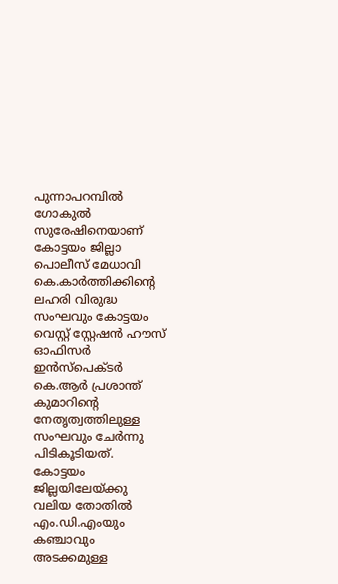പുന്നാപറമ്പിൽ ഗോകുൽ സുരേഷിനെയാണ് കോട്ടയം ജില്ലാ പൊലീസ് മേധാവി കെ.കാർത്തിക്കിന്റെ ലഹരി വിരുദ്ധ സംഘവും കോട്ടയം വെസ്റ്റ് സ്റ്റേഷൻ ഹൗസ് ഓഫിസർ ഇൻസ്പെക്ടർ കെ.ആർ പ്രശാന്ത് കുമാറിന്റെ നേതൃത്വത്തിലുള്ള സംഘവും ചേർന്നു പിടികൂടിയത്.
കോട്ടയം ജില്ലയിലേയ്ക്കു വലിയ തോതിൽ എം.ഡി.എംയും കഞ്ചാവും അടക്കമുള്ള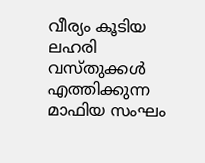വീര്യം കൂടിയ ലഹരി വസ്തുക്കൾ എത്തിക്കുന്ന മാഫിയ സംഘം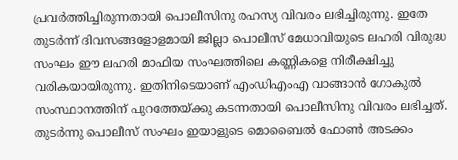പ്രവർത്തിച്ചിരുന്നതായി പൊലീസിനു രഹസ്യ വിവരം ലഭിച്ചിരുന്നു. ഇതേ തുടർന്ന് ദിവസങ്ങളോളമായി ജില്ലാ പൊലീസ് മേധാവിയുടെ ലഹരി വിരുദ്ധ സംഘം ഈ ലഹരി മാഫിയ സംഘത്തിലെ കണ്ണികളെ നിരീക്ഷിച്ചു വരികയായിരുന്നു. ഇതിനിടെയാണ് എംഡിഎംഎ വാങ്ങാൻ ഗോകുൽ സംസ്ഥാനത്തിന് പുറത്തേയ്ക്കു കടന്നതായി പൊലീസിനു വിവരം ലഭിച്ചത്.
തുടർന്നു പൊലീസ് സംഘം ഇയാളുടെ മൊബൈൽ ഫോൺ അടക്കം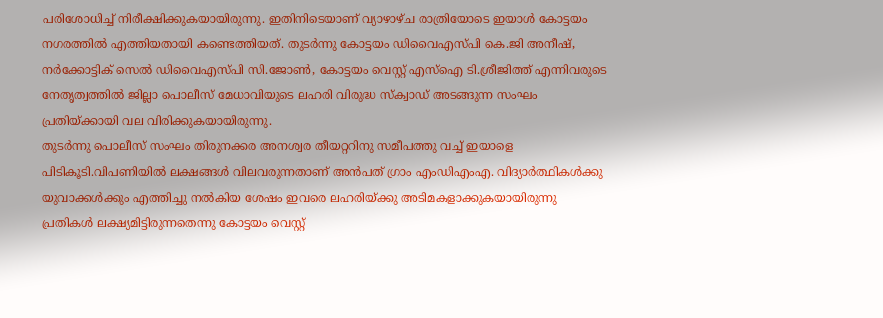പരിശോധിച്ച് നിരീക്ഷിക്കുകയായിരുന്നു. ഇതിനിടെയാണ് വ്യാഴാഴ്ച രാത്രിയോടെ ഇയാൾ കോട്ടയം നഗരത്തിൽ എത്തിയതായി കണ്ടെത്തിയത്. തുടർന്നു കോട്ടയം ഡിവൈഎസ്പി കെ.ജി അനീഷ്, നർക്കോട്ടിക് സെൽ ഡിവൈഎസ്പി സി.ജോൺ, കോട്ടയം വെസ്റ്റ് എസ്ഐ ടി.ശ്രീജിത്ത് എന്നിവരുടെ നേതൃത്വത്തിൽ ജില്ലാ പൊലീസ് മേധാവിയുടെ ലഹരി വിരുദ്ധ സ്ക്വാഡ് അടങ്ങുന്ന സംഘം പ്രതിയ്ക്കായി വല വിരിക്കുകയായിരുന്നു.
തുടർന്നു പൊലീസ് സംഘം തിരുനക്കര അനശ്വര തീയറ്ററിനു സമീപത്തു വച്ച് ഇയാളെ പിടികൂടി.വിപണിയിൽ ലക്ഷങ്ങൾ വിലവരുന്നതാണ് അൻപത് ഗ്രാം എംഡിഎംഎ. വിദ്യാർത്ഥികൾക്കു യുവാക്കൾക്കും എത്തിച്ചു നൽകിയ ശേഷം ഇവരെ ലഹരിയ്ക്കു അടിമകളാക്കുകയായിരുന്നു പ്രതികൾ ലക്ഷ്യമിട്ടിരുന്നതെന്നു കോട്ടയം വെസ്റ്റ്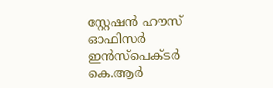സ്റ്റേഷൻ ഹൗസ് ഓഫിസർ ഇൻസ്പെക്ടർ കെ.ആർ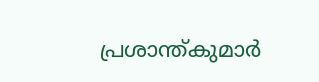പ്രശാന്ത്കുമാർ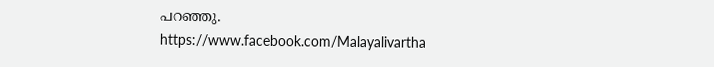പറഞ്ഞു.
https://www.facebook.com/Malayalivartha